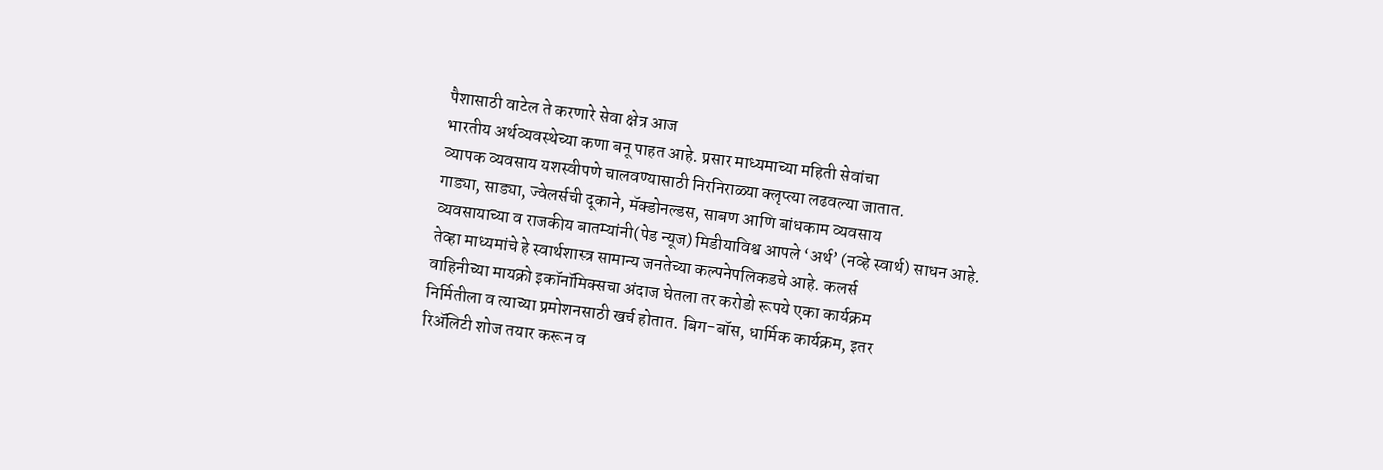पैशासाठी वाटेल ते करणारे सेवा क्षेत्र आज
भारतीय अर्थव्यवस्थेच्या कणा बनू पाहत आहे. प्रसार माध्यमाच्या महिती सेवांचा
व्यापक व्यवसाय यशस्वीपणे चालवण्यासाठी निरनिराळ्या क्लृप्त्या लढवल्या जातात.
गाड्या, साड्या, ज्वेलर्सची दूकाने, मॅक्डोनल्डस, साबण आणि बांधकाम व्यवसाय
व्यवसायाच्या व राजकीय बातम्यांनी(पेड न्यूज) मिडीयाविश्व आपले ‘अर्थ’ (नव्हे स्वार्थ) साधन आहे.
तेव्हा माध्यमांचे हे स्वार्थशास्त्र सामान्य जनतेच्या कल्पनेपलिकडचे आहे. कलर्स
वाहिनीच्या मायक्रो इकॉनॉमिक्सचा अंदाज घेतला तर करोडो रूपये एका कार्यक्रम
निर्मितीला व त्याच्या प्रमोशनसाठी खर्च होतात. बिग-बॉस, धार्मिक कार्यक्रम, इतर
रिॲलिटी शोज तयार करून व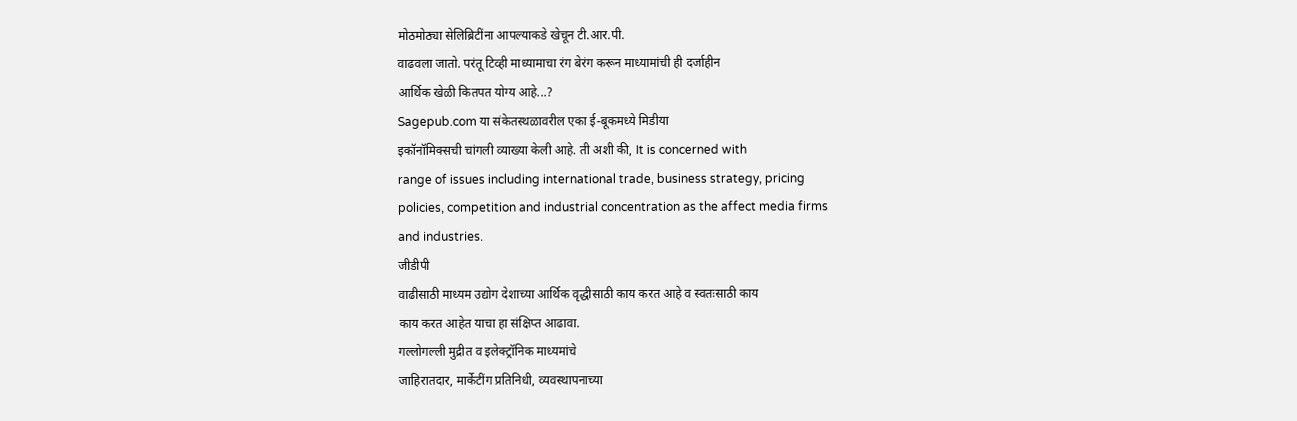मोठमोठ्या सेलिब्रिटींना आपल्याकडे खेचून टी.आर.पी.
वाढवला जातो. परंतू टिव्ही माध्यामाचा रंग बेरंग करून माध्यामांची ही दर्जाहीन
आर्थिक खेळी कितपत योग्य आहे...?
Sagepub.com या संकेतस्थळावरील एका ई-बूकमध्ये मिडीया
इकॉनॉमिक्सची चांगली व्याख्या केली आहे. ती अशी की, It is concerned with
range of issues including international trade, business strategy, pricing
policies, competition and industrial concentration as the affect media firms
and industries.
जीडीपी
वाढीसाठी माध्यम उद्योग देशाच्या आर्थिक वृद्धीसाठी काय करत आहे व स्वतःसाठी काय
काय करत आहेत याचा हा संक्षिप्त आढावा.
गल्लोगल्ली मुद्रीत व इलेक्ट्रॉनिक माध्यमांचे
जाहिरातदार, मार्केटींग प्रतिनिधी, व्यवस्थापनाच्या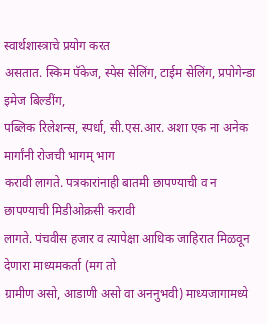स्वार्थशास्त्राचे प्रयोग करत
असतात. स्किम पॅकेज, स्पेस सेलिंग, टाईम सेलिंग, प्रपोगेन्डा इमेज बिल्डींग,
पब्लिक रिलेशन्स, स्पर्धा, सी.एस.आर. अशा एक ना अनेक मार्गांनी रोजची भागम् भाग
करावी लागते. पत्रकारांनाही बातमी छापण्याची व न छापण्याची मिडीओक्रसी करावी
लागते. पंचवीस हजार व त्यापेक्षा आधिक जाहिरात मिळवून देणारा माध्यमकर्ता (मग तो
ग्रामीण असो, आडाणी असो वा अननुभवी) माध्यजागामध्ये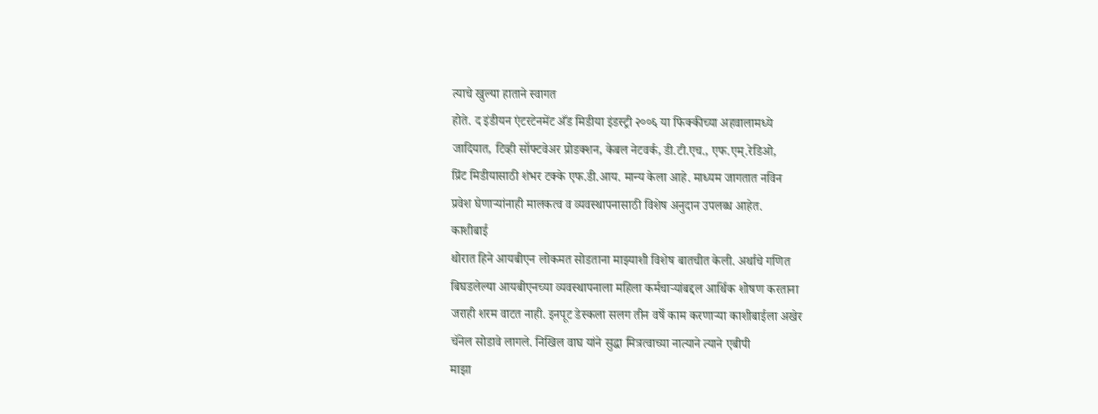त्याचे खुल्या हाताने स्वागत
होते. द इंडीयन एंटरटेनमेंट अँड मिडीया इंडस्ट्री २००६ या फिक्कीच्या अहवालामध्ये
जादियात, टिव्ही सॉफ्टवेअर प्रोडक्शन, केबल नेटवर्क, डी.टी.एच., एफ.एम्.रेडिओ,
प्रिंट मिडीयासाठी शंभर टक्के एफ.डी.आय. मान्य केला आहे. माध्यम जागतात नविन
प्रवेश घेणाऱ्यांनाही मालकत्व व व्यवस्थापनासाठी विशेष अनुदान उपलब्ध आहेत.
काशीबाई
थोरात हिने आयबीएन लोकमत सोडताना माझ्याशी विशेष बातचीत केली. अर्थाचे गणित
बिघडलेल्या आयबीएनच्या व्यवस्थापनाला महिला कर्मचाऱ्यांबद्दल आर्थिक शोषण करताना
जराही शरम वाटत नाही. इनपूट डेस्कला सलग तीन वर्षे काम करणाऱ्या काशीबाईला अखेर
चॅनेल सोडावे लागले. निखिल वाघ यांने सुद्धा मित्रत्वाच्या नात्याने त्याने एबीपी
माझा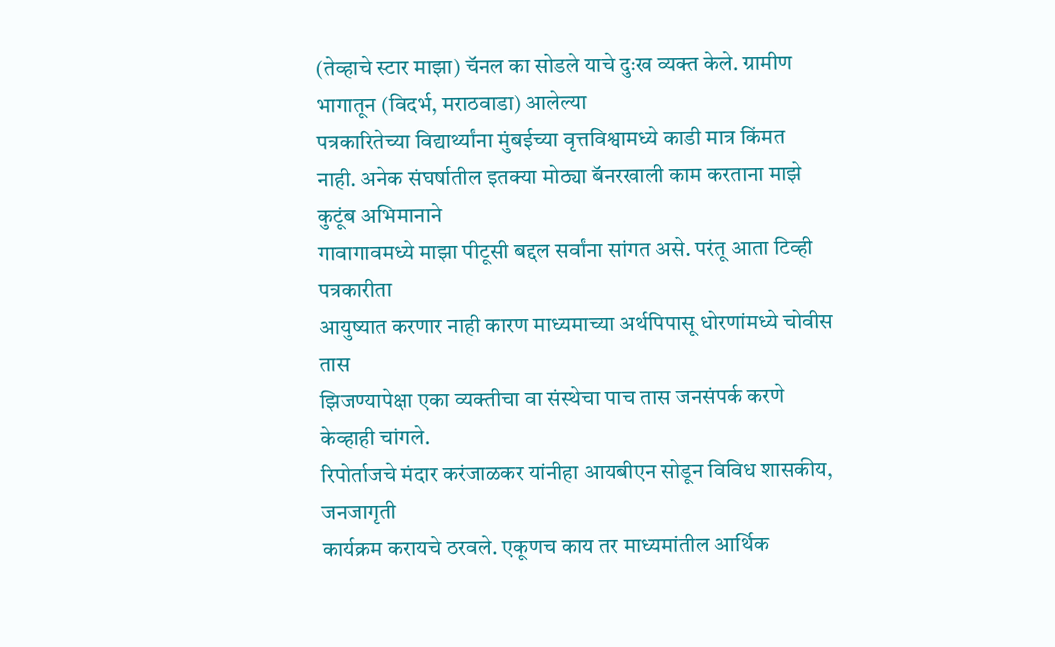(तेव्हाचे स्टार माझा) चॅनल का सोडले याचे दुःख व्यक्त केले. ग्रामीण भागातून (विदर्भ, मराठवाडा) आलेल्या
पत्रकारितेच्या विद्यार्थ्यांना मुंबईच्या वृत्तविश्वामध्ये काडी मात्र किंमत
नाही. अनेक संघर्षातील इतक्या मोठ्या बॅनरखाली काम करताना माझे कुटूंब अभिमानाने
गावागावमध्ये माझा पीटूसी बद्दल सर्वांना सांगत असे. परंतू आता टिव्ही पत्रकारीता
आयुष्यात करणार नाही कारण माध्यमाच्या अर्थपिपासू धोरणांमध्ये चोवीस तास
झिजण्यापेक्षा एका व्यक्तीचा वा संस्थेचा पाच तास जनसंपर्क करणे केव्हाही चांगले.
रिपोर्ताजचे मंदार करंजाळकर यांनीहा आयबीएन सोडून विविध शासकीय, जनजागृती
कार्यक्रम करायचे ठरवले. एकूणच काय तर माध्यमांतील आर्थिक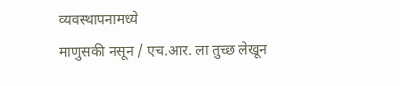व्यवस्थापनामध्ये
माणुसकी नसून / एच.आर. ला तुच्छ लेखून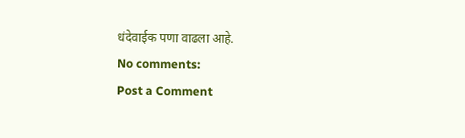धंदेवाईक पणा वाढला आहे.
No comments:
Post a Comment